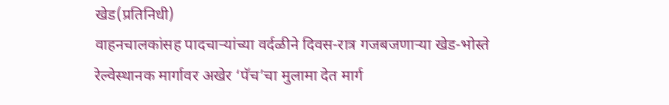खेड(प्रतिनिधी)
वाहनचालकांसह पादचाऱ्यांच्या वर्दळीने दिवस-रात्र गजबजणाऱ्या खेड-भोस्ते रेल्वेस्थानक मार्गावर अखेर ‘पॅच’चा मुलामा देत मार्ग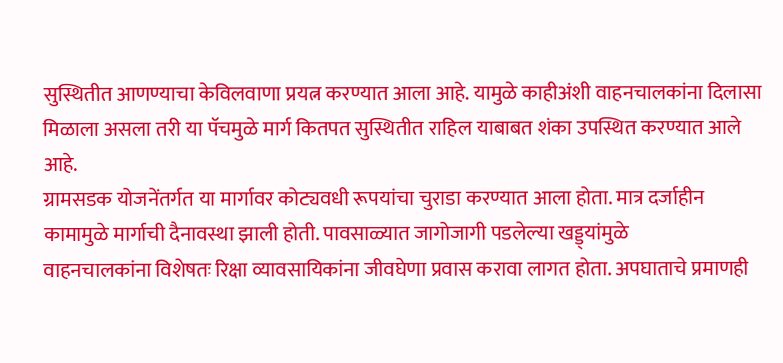सुस्थितीत आणण्याचा केविलवाणा प्रयत्न करण्यात आला आहे. यामुळे काहीअंशी वाहनचालकांना दिलासा मिळाला असला तरी या पॅचमुळे मार्ग कितपत सुस्थितीत राहिल याबाबत शंका उपस्थित करण्यात आले आहे.
ग्रामसडक योजनेंतर्गत या मार्गावर कोट्यवधी रूपयांचा चुराडा करण्यात आला होता. मात्र दर्जाहीन कामामुळे मार्गाची दैनावस्था झाली होती. पावसाळ्यात जागोजागी पडलेल्या खड्ड्यांमुळे
वाहनचालकांना विशेषतः रिक्षा व्यावसायिकांना जीवघेणा प्रवास करावा लागत होता. अपघाताचे प्रमाणही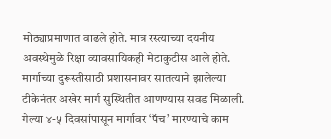मोठ्याप्रमाणात वाढले होते. मात्र रस्त्याच्या दयनीय अवस्थेमुळे रिक्षा व्यावसायिकही मेटाकुटीस आले होते.
मार्गाच्या दुरूस्तीसाठी प्रशासनावर सातत्याने झालेल्या टीकेनंतर अखेर मार्ग सुस्थितीत आणण्यास सवड मिळाली. गेल्या ४-५ दिवसांपासून मार्गावर ‘पॅच’ मारण्याचे काम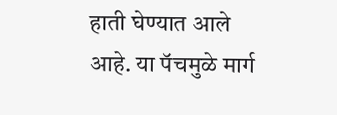हाती घेण्यात आले आहे. या पॅचमुळे मार्ग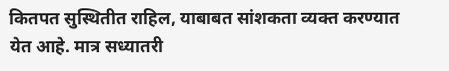कितपत सुस्थितीत राहिल, याबाबत सांशकता व्यक्त करण्यात येत आहे. मात्र सध्यातरी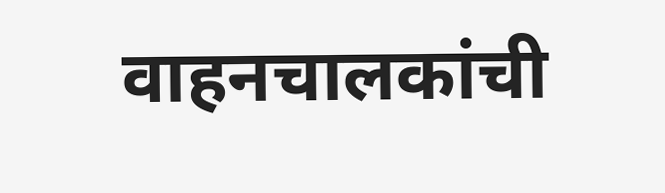वाहनचालकांची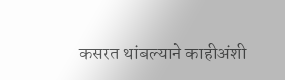कसरत थांबल्याने काहीअंशी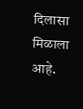दिलासा मिळाला आहे.